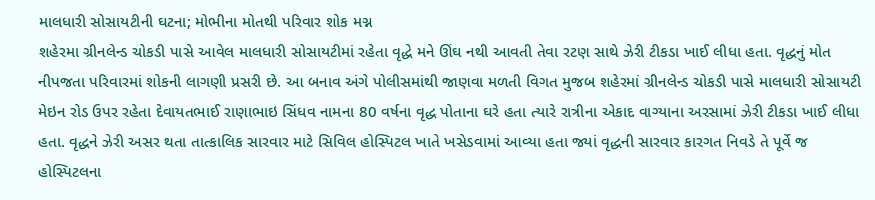માલધારી સોસાયટીની ઘટના; મોભીના મોતથી પરિવાર શોક મગ્ન
શહેરમા ગ્રીનલેન્ડ ચોકડી પાસે આવેલ માલધારી સોસાયટીમાં રહેતા વૃદ્ધે મને ઊંઘ નથી આવતી તેવા રટણ સાથે ઝેરી ટીકડા ખાઈ લીધા હતા. વૃદ્ધનું મોત નીપજતા પરિવારમાં શોકની લાગણી પ્રસરી છે. આ બનાવ અંગે પોલીસમાંથી જાણવા મળતી વિગત મુજબ શહેરમાં ગ્રીનલેન્ડ ચોકડી પાસે માલધારી સોસાયટી મેઇન રોડ ઉપર રહેતા દેવાયતભાઈ રાણાભાઇ સિંધવ નામના 80 વર્ષના વૃદ્ધ પોતાના ઘરે હતા ત્યારે રાત્રીના એકાદ વાગ્યાના અરસામાં ઝેરી ટીકડા ખાઈ લીધા હતા. વૃદ્ધને ઝેરી અસર થતા તાત્કાલિક સારવાર માટે સિવિલ હોસ્પિટલ ખાતે ખસેડવામાં આવ્યા હતા જ્યાં વૃદ્ધની સારવાર કારગત નિવડે તે પૂર્વે જ હોસ્પિટલના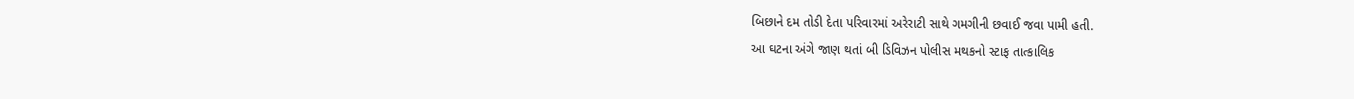બિછાને દમ તોડી દેતા પરિવારમાં અરેરાટી સાથે ગમગીની છવાઈ જવા પામી હતી.
આ ઘટના અંગે જાણ થતાં બી ડિવિઝન પોલીસ મથકનો સ્ટાફ તાત્કાલિક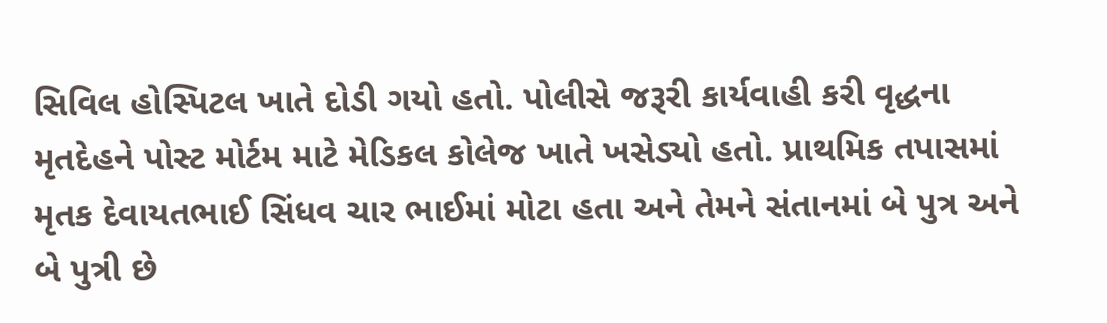સિવિલ હોસ્પિટલ ખાતે દોડી ગયો હતો. પોલીસે જરૂરી કાર્યવાહી કરી વૃદ્ધના મૃતદેહને પોસ્ટ મોર્ટમ માટે મેડિકલ કોલેજ ખાતે ખસેડ્યો હતો. પ્રાથમિક તપાસમાં મૃતક દેવાયતભાઈ સિંધવ ચાર ભાઈમાં મોટા હતા અને તેમને સંતાનમાં બે પુત્ર અને બે પુત્રી છે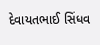દેવાયતભાઈ સિંધવ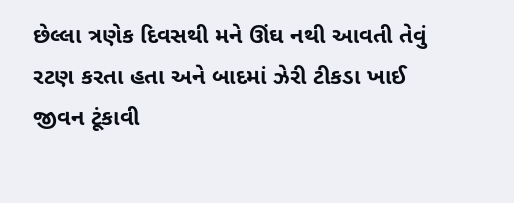છેલ્લા ત્રણેક દિવસથી મને ઊંઘ નથી આવતી તેવું રટણ કરતા હતા અને બાદમાં ઝેરી ટીકડા ખાઈ જીવન ટૂંકાવી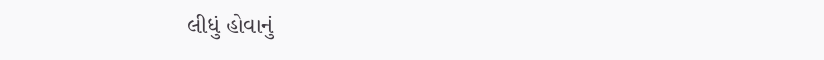લીધું હોવાનું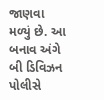જાણવા મળ્યું છે. આ બનાવ અંગે બી ડિવિઝન પોલીસે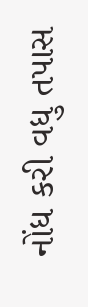નોંધ કરી વધુ તપાસ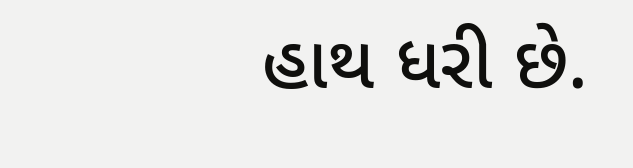હાથ ધરી છે.